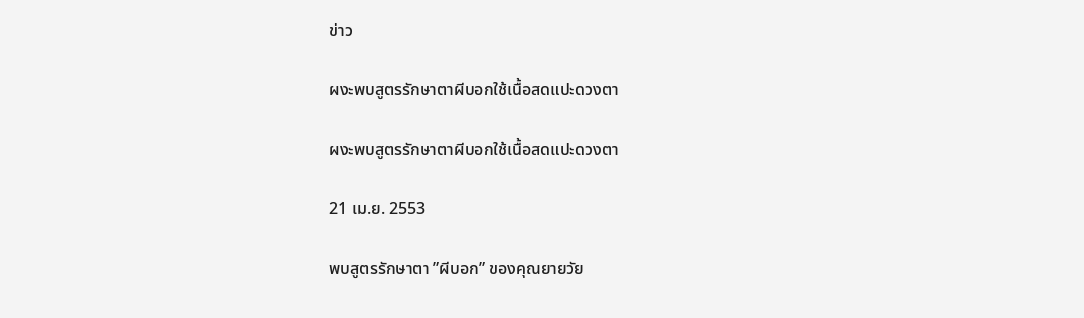ข่าว

ผงะพบสูตรรักษาตาผีบอกใช้เนื้อสดแปะดวงตา

ผงะพบสูตรรักษาตาผีบอกใช้เนื้อสดแปะดวงตา

21 เม.ย. 2553

พบสูตรรักษาตา ”ผีบอก” ของคุณยายวัย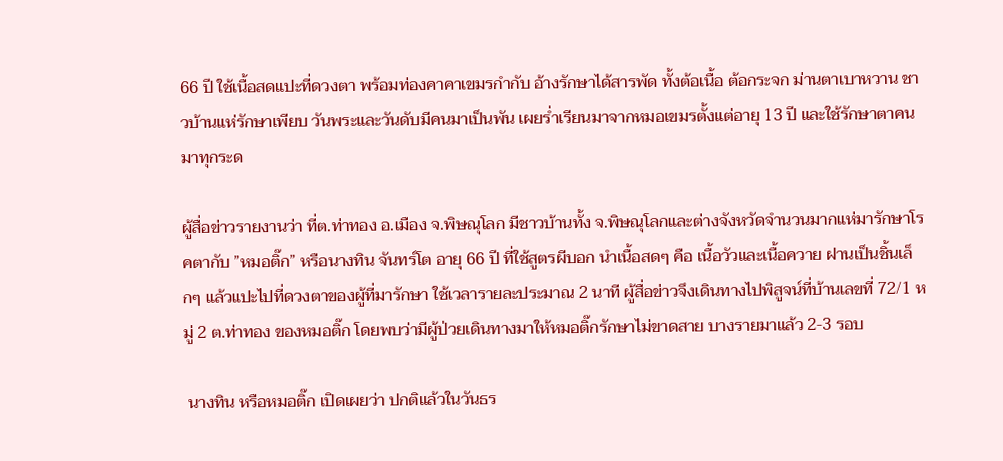66 ปี ใช้เนื้อสดแปะที่ดวงตา พร้อมท่องคาคาเขมรกำกับ อ้างรักษาได้สารพัด ทั้งต้อเนื้อ ต้อกระจก ม่านตาเบาหวาน ชาวบ้านแห่รักษาเพียบ วันพระและวันดับมีคนมาเป็นพัน เผยร่ำเรียนมาจากหมอเขมรตั้งแต่อายุ 13 ปี และใช้รักษาตาคนมาทุกระด

ผู้สื่อข่าวรายงานว่า ที่ต.ท่าทอง อ.เมือง จ.พิษณุโลก มีชาวบ้านทั้ง จ.พิษณุโลกและต่างจังหวัดจำนวนมากแห่มารักษาโรคตากับ ”หมอติ๊ก” หรือนางทิน จันทร์โต อายุ 66 ปี ที่ใช้สูตรผีบอก นำเนื้อสดๆ คือ เนื้อวัวและเนื้อควาย ฝานเป็นชิ้นเล็กๆ แล้วแปะไปที่ดวงตาของผู้ที่มารักษา ใช้เวลารายละประมาณ 2 นาที ผู้สื่อข่าวจึงเดินทางไปพิสูจน์ที่บ้านเลขที่ 72/1 หมู่ 2 ต.ท่าทอง ของหมอติ๊ก โดยพบว่ามีผู้ป่วยเดินทางมาให้หมอติ๊กรักษาไม่ขาดสาย บางรายมาแล้ว 2-3 รอบ

 นางทิน หรือหมอติ๊ก เปิดเผยว่า ปกติแล้วในวันธร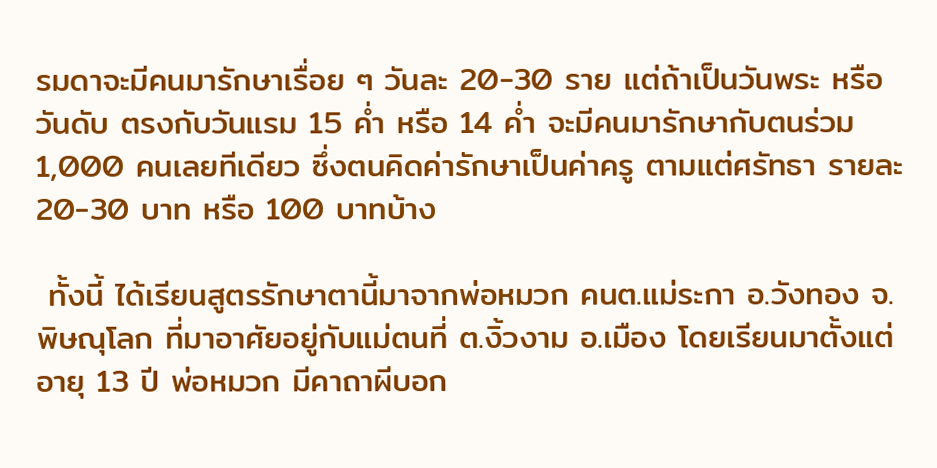รมดาจะมีคนมารักษาเรื่อย ๆ วันละ 20-30 ราย แต่ถ้าเป็นวันพระ หรือวันดับ ตรงกับวันแรม 15 ค่ำ หรือ 14 ค่ำ จะมีคนมารักษากับตนร่วม 1,000 คนเลยทีเดียว ซึ่งตนคิดค่ารักษาเป็นค่าครู ตามแต่ศรัทธา รายละ 20-30 บาท หรือ 100 บาทบ้าง

 ทั้งนี้ ได้เรียนสูตรรักษาตานี้มาจากพ่อหมวก คนต.แม่ระกา อ.วังทอง จ.พิษณุโลก ที่มาอาศัยอยู่กับแม่ตนที่ ต.งิ้วงาม อ.เมือง โดยเรียนมาตั้งแต่อายุ 13 ปี พ่อหมวก มีคาถาผีบอก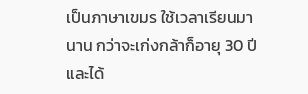เป็นภาษาเขมร ใช้เวลาเรียนมานาน กว่าจะเก่งกล้าก็อายุ 30 ปี และได้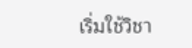เริ่มใช้วิชา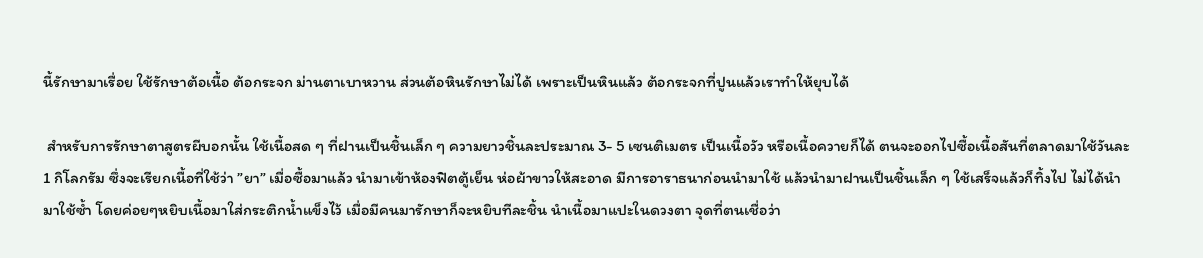นี้รักษามาเรื่อย ใช้รักษาต้อเนื้อ ต้อกระจก ม่านตาเบาหวาน ส่วนต้อหินรักษาไม่ได้ เพราะเป็นหินแล้ว ต้อกระจกที่ปูนแล้วเราทำให้ยุบได้

 สำหรับการรักษาตาสูตรผีบอกนั้น ใช้เนื้อสด ๆ ที่ฝานเป็นชิ้นเล็ก ๆ ความยาวชิ้นละประมาณ 3- 5 เซนติเมตร เป็นเนื้อวัว หรือเนื้อควายก็ได้ ตนจะออกไปซื้อเนื้อสันที่ตลาดมาใช้วันละ 1 กิโลกรัม ซึ่งจะเรียกเนื้อที่ใช้ว่า ”ยา” เมื่อซื้อมาแล้ว นำมาเข้าห้องฟิตตู้เย็น ห่อผ้าขาวให้สะอาด มีการอาราธนาก่อนนำมาใช้ แล้วนำมาฝานเป็นชิ้นเล็ก ๆ ใช้เสร็จแล้วก็ทิ้งไป ไม่ได้นำมาใช้ซ้ำ โดยค่อยๆหยิบเนื้อมาใส่กระติกน้ำแข็งไว้ เมื่อมีคนมารักษาก็จะหยิบทีละชิ้น นำเนื้อมาแปะในดวงตา จุดที่ตนเชื่อว่า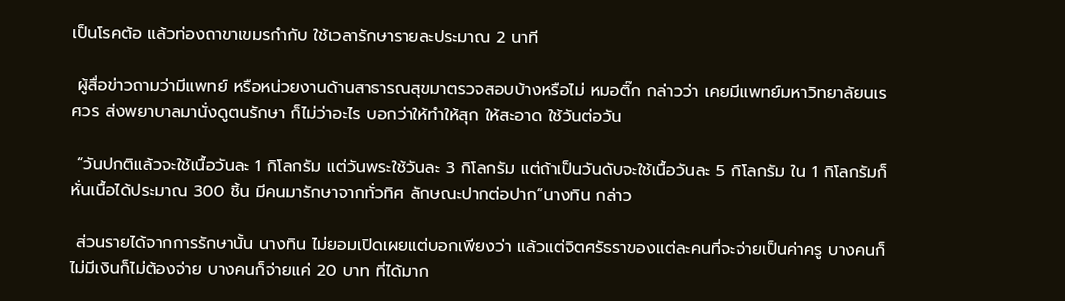เป็นโรคต้อ แล้วท่องถาขาเขมรกำกับ ใช้เวลารักษารายละประมาณ 2 นาที

 ผู้สื่อข่าวถามว่ามีแพทย์ หรือหน่วยงานด้านสาธารณสุขมาตรวจสอบบ้างหรือไม่ หมอติ๊ก กล่าวว่า เคยมีแพทย์มหาวิทยาลัยนเรศวร ส่งพยาบาลมานั่งดูตนรักษา ก็ไม่ว่าอะไร บอกว่าให้ทำให้สุก ให้สะอาด ใช้วันต่อวัน

 “วันปกติแล้วจะใช้เนื้อวันละ 1 กิโลกรัม แต่วันพระใช้วันละ 3 กิโลกรัม แต่ถ้าเป็นวันดับจะใช้เนื้อวันละ 5 กิโลกรัม ใน 1 กิโลกรัมก็หั่นเนื้อได้ประมาณ 300 ชิ้น มีคนมารักษาจากทั่วทิศ ลักษณะปากต่อปาก“นางทิน กล่าว

 ส่วนรายได้จากการรักษานั้น นางทิน ไม่ยอมเปิดเผยแต่บอกเพียงว่า แล้วแต่จิตศรัธราของแต่ละคนที่จะจ่ายเป็นค่าครู บางคนก็ไม่มีเงินก็ไม่ต้องจ่าย บางคนก็จ่ายแค่ 20 บาท ที่ได้มาก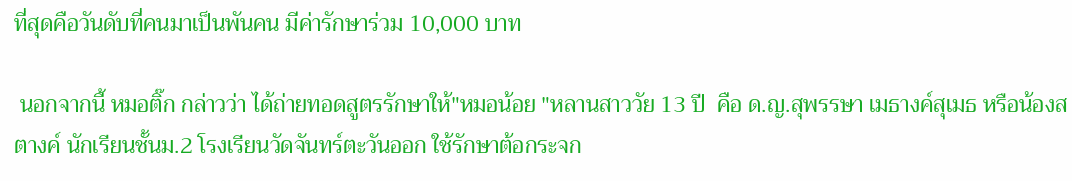ที่สุดคือวันดับที่คนมาเป็นพันคน มีค่ารักษาร่วม 10,000 บาท

 นอกจากนี้ หมอติ๊ก กล่าวว่า ได้ถ่ายทอดสูตรรักษาให้"หมอน้อย "หลานสาววัย 13 ปี  คือ ด.ญ.สุพรรษา เมธางค์สุเมธ หรือน้องสตางค์ นักเรียนชั้นม.2 โรงเรียนวัดจันทร์ตะวันออก ใช้รักษาต้อกระจก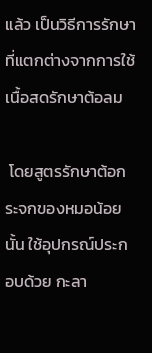แล้ว เป็นวิธีการรักษาที่แตกต่างจากการใช้เนื้อสดรักษาต้อลม

 โดยสูตรรักษาต้อกระจกของหมอน้อยนั้น ใช้อุปกรณ์ประกอบด้วย กะลา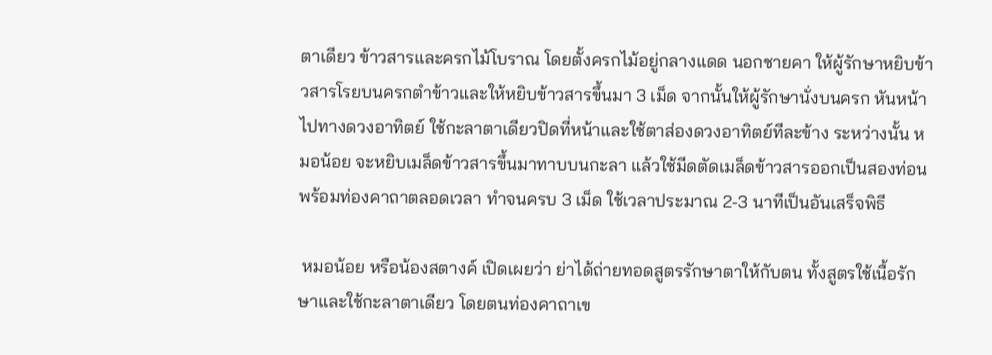ตาเดียว ข้าวสารและครกไม้โบราณ โดยตั้งครกไม้อยู่กลางแดด นอกชายคา ให้ผู้รักษาหยิบข้าวสารโรยบนครกตำข้าวและให้หยิบข้าวสารขึ้นมา 3 เม็ด จากนั้นให้ผู้รักษานั่งบนครก หันหน้าไปทางดวงอาทิตย์ ใช้กะลาตาเดียวปิดที่หน้าและใช้ตาส่องดวงอาทิตย์ทีละข้าง ระหว่างนั้น หมอน้อย จะหยิบเมล็ดข้าวสารขึ้นมาทาบบนกะลา แล้วใช้มีดตัดเมล็ดข้าวสารออกเป็นสองท่อน พร้อมท่องคาถาตลอดเวลา ทำจนครบ 3 เม็ด ใช้เวลาประมาณ 2-3 นาทีเป็นอันเสร็จพิธี

 หมอน้อย หรือน้องสตางค์ เปิดเผยว่า ย่าได้ถ่ายทอดสูตรรักษาตาให้กับตน ทั้งสูตรใช้เนื้อรักษาและใช้กะลาตาเดียว โดยตนท่องคาถาเข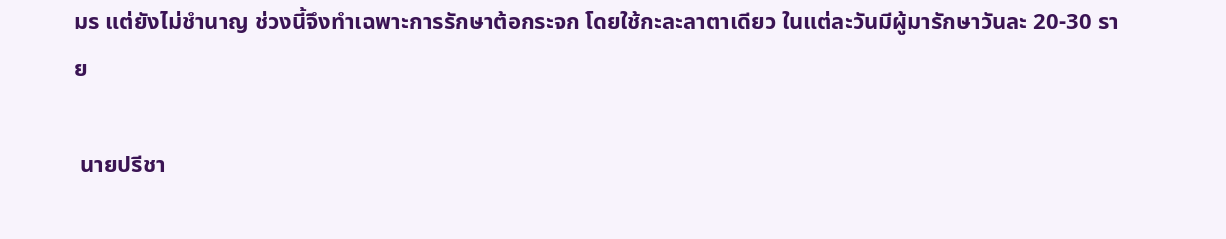มร แต่ยังไม่ชำนาญ ช่วงนี้จึงทำเฉพาะการรักษาต้อกระจก โดยใช้กะละลาตาเดียว ในแต่ละวันมีผู้มารักษาวันละ 20-30 ราย

 นายปรีชา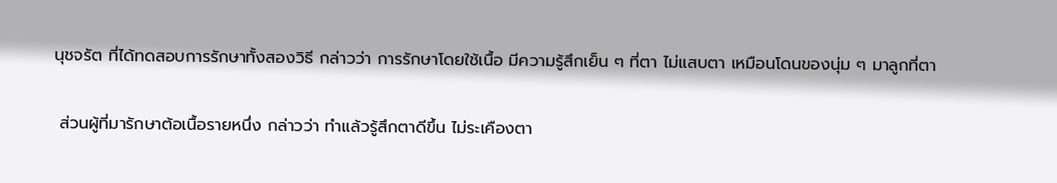นุชจรัต ที่ได้ทดสอบการรักษาทั้งสองวิธี กล่าวว่า การรักษาโดยใช้เนื้อ มีความรู้สึกเย็น ๆ ที่ตา ไม่แสบตา เหมือนโดนของนุ่ม ๆ มาลูกที่ตา

 ส่วนผู้ที่มารักษาต้อเนื้อรายหนึ่ง กล่าวว่า ทำแล้วรู้สึกตาดีขึ้น ไม่ระเคืองตา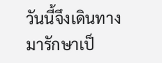วันนี้จึงเดินทางมารักษาเป็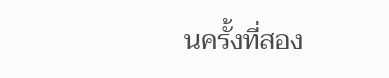นครั้งที่สอง